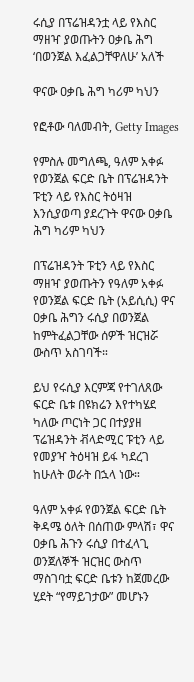ሩሲያ በፕሬዝዳንቷ ላይ የእስር ማዘዣ ያወጡትን ዐቃቤ ሕግ ‘በወንጀል እፈልጋቸዋለሁ’ አለች

ዋናው ዐቃቤ ሕግ ካሪም ካህን

የፎቶው ባለመብት, Getty Images

የምስሉ መግለጫ, ዓለም አቀፉ የወንጀል ፍርድ ቤት በፕሬዝዳንት ፑቲን ላይ የእስር ትዕዛዝ እንሲያወጣ ያደረጉት ዋናው ዐቃቤ ሕግ ካሪም ካህን

በፕሬዝዳንት ፑቲን ላይ የእስር ማዘዣ ያወጡትን የዓለም አቀፉ የወንጀል ፍርድ ቤት (አይሲሲ) ዋና ዐቃቤ ሕግን ሩሲያ በወንጀል ከምትፈልጋቸው ሰዎች ዝርዝሯ ውስጥ አስገባች።

ይህ የሩሲያ እርምጃ የተገለጸው ፍርድ ቤቱ በዩክሬን እየተካሄደ ካለው ጦርነት ጋር በተያያዘ ፕሬዝዳንት ቭላድሚር ፑቲን ላይ የመያዣ ትዕዛዝ ይፋ ካደረገ ከሁለት ወራት በኋላ ነው።

ዓለም አቀፉ የወንጀል ፍርድ ቤት ቅዳሜ ዕለት በሰጠው ምላሽ፣ ዋና ዐቃቤ ሕጉን ሩሲያ በተፈላጊ ወንጀለኞች ዝርዝር ውስጥ ማስገባቷ ፍርድ ቤቱን ከጀመረው ሂደት “የማይገታው” መሆኑን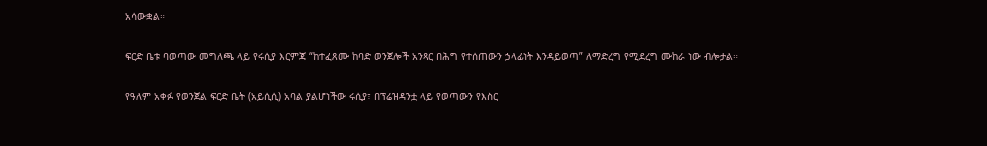አሳውቋል።

ፍርድ ቤቱ ባወጣው መግለጫ ላይ የሩሲያ እርምጃ “ከተፈጸሙ ከባድ ወንጀሎች አንጻር በሕግ የተሰጠውን ኃላፊነት እንዳይወጣ” ለማድረግ የሚደረግ ሙከራ ነው ብሎታል።

የዓለም አቀፉ የወንጀል ፍርድ ቤት (አይሲሲ) አባል ያልሆነችው ሩሲያ፣ በፕሬዝዳንቷ ላይ የወጣውን የእስር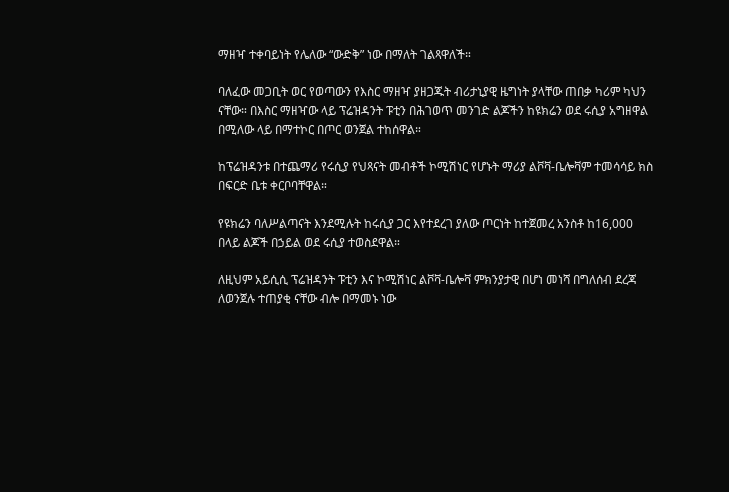ማዘዣ ተቀባይነት የሌለው “ውድቅ” ነው በማለት ገልጻዋለች።

ባለፈው መጋቢት ወር የወጣውን የእስር ማዘዣ ያዘጋጁት ብሪታኒያዊ ዜግነት ያላቸው ጠበቃ ካሪም ካህን ናቸው። በእስር ማዘዣው ላይ ፕሬዝዳንት ፑቲን በሕገወጥ መንገድ ልጆችን ከዩክሬን ወደ ሩሲያ አግዘዋል በሚለው ላይ በማተኮር በጦር ወንጀል ተከሰዋል።

ከፕሬዝዳንቱ በተጨማሪ የሩሲያ የህጻናት መብቶች ኮሚሽነር የሆኑት ማሪያ ልቮቫ-ቤሎቫም ተመሳሳይ ክስ በፍርድ ቤቱ ቀርቦባቸዋል።

የዩክሬን ባለሥልጣናት እንደሚሉት ከሩሲያ ጋር እየተደረገ ያለው ጦርነት ከተጀመረ አንስቶ ከ16,000 በላይ ልጆች በኃይል ወደ ሩሲያ ተወስደዋል።

ለዚህም አይሲሲ ፕሬዝዳንት ፑቲን እና ኮሚሽነር ልቮቫ-ቤሎቫ ምክንያታዊ በሆነ መነሻ በግለሰብ ደረጃ ለወንጀሉ ተጠያቂ ናቸው ብሎ በማመኑ ነው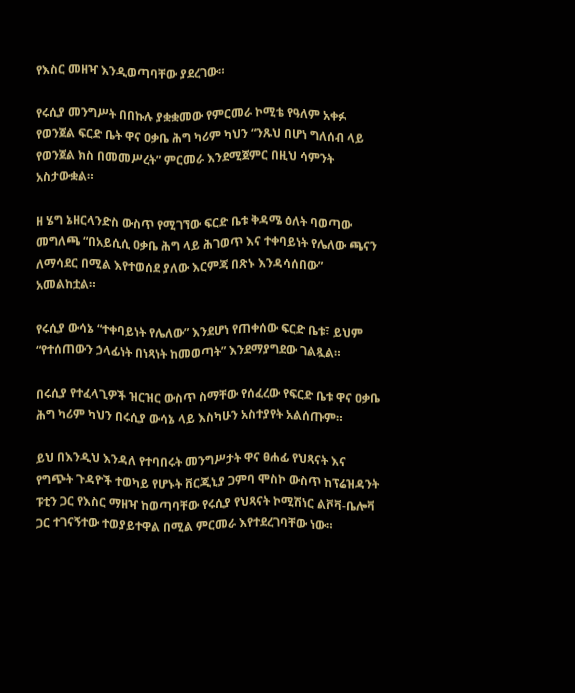የእስር መዘዣ እንዲወጣባቸው ያደረገው።

የሩሲያ መንግሥት በበኩሉ ያቋቋመው የምርመራ ኮሚቴ የዓለም አቀፉ የወንጀል ፍርድ ቤት ዋና ዐቃቤ ሕግ ካሪም ካህን “ንጹህ በሆነ ግለሰብ ላይ የወንጀል ክስ በመመሥረት” ምርመራ እንደሚጀምር በዚህ ሳምንት አስታውቋል።

ዘ ሄግ ኔዘርላንድስ ውስጥ የሚገኘው ፍርድ ቤቱ ቅዳሜ ዕለት ባወጣው መግለጫ “በአይሲሲ ዐቃቤ ሕግ ላይ ሕገወጥ እና ተቀባይነት የሌለው ጫናን ለማሳደር በሚል እየተወሰደ ያለው እርምጃ በጽኑ እንዳሳሰበው” አመልከቷል።

የሩሲያ ውሳኔ “ተቀባይነት የሌለው” እንደሆነ የጠቀሰው ፍርድ ቤቱ፣ ይህም “የተሰጠውን ኃላፊነት በነጻነት ከመወጣት” እንደማያግደው ገልጿል።

በሩሲያ የተፈላጊዎች ዝርዝር ውስጥ ስማቸው የሰፈረው የፍርድ ቤቱ ዋና ዐቃቤ ሕግ ካሪም ካህን በሩሲያ ውሳኔ ላይ እስካሁን አስተያየት አልሰጡም።

ይህ በእንዲህ እንዳለ የተባበሩት መንግሥታት ዋና ፀሐፊ የህጻናት እና የግጭት ጉዳዮች ተወካይ የሆኑት ቨርጂኒያ ጋምባ ሞስኮ ውስጥ ከፕሬዝዳንት ፑቲን ጋር የእስር ማዘዣ ከወጣባቸው የሩሲያ የህጻናት ኮሚሽነር ልቮቫ-ቤሎቫ ጋር ተገናኝተው ተወያይተዋል በሚል ምርመራ እየተደረገባቸው ነው።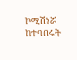ኮሚሽነሯ ከተባበሩት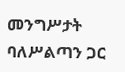መንግሥታት ባለሥልጣን ጋር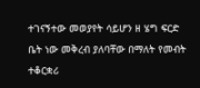ተገናኝተው መወያየት ሳይሆን ዘ ሄግ ፍርድ ቤት ነው መቅረብ ያለባቸው በማለት የመብት ተቆርቋሪ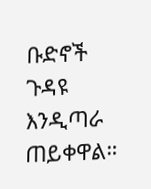ቡድኖች ጉዳዩ እንዲጣራ ጠይቀዋል።